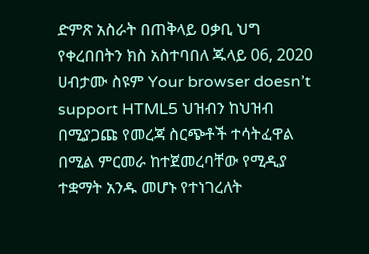ድምጽ አስራት በጠቅላይ ዐቃቢ ህግ የቀረበበትን ክስ አስተባበለ ጁላይ 06, 2020 ሀብታሙ ስዩም Your browser doesn’t support HTML5 ህዝብን ከህዝብ በሚያጋጩ የመረጃ ስርጭቶች ተሳትፈዋል በሚል ምርመራ ከተጀመረባቸው የሚዲያ ተቋማት አንዱ መሆኑ የተነገረለት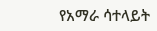የአማራ ሳተላይት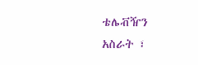ቴሌቭዥን አስራት ፣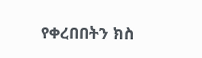የቀረበበትን ክስ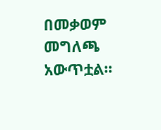በመቃወም መግለጫ አውጥቷል።